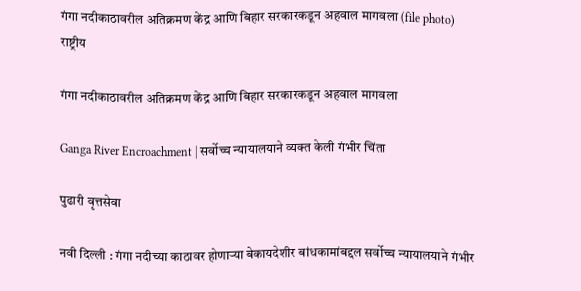गंगा नदीकाठावरील अतिक्रमण केंद्र आणि बिहार सरकारकडून अहवाल मागवला (file photo)
राष्ट्रीय

गंगा नदीकाठावरील अतिक्रमण केंद्र आणि बिहार सरकारकडून अहवाल मागवला

Ganga River Encroachment | सर्वोच्च न्यायालयाने व्यक्‍त केली गंभीर चिंता

पुढारी वृत्तसेवा

नवी दिल्ली : गंगा नदीच्या काठावर होणाऱ्या बेकायदेशीर बांधकामांबद्दल सर्वोच्च न्यायालयाने गंभीर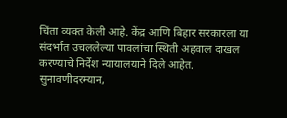चिंता व्यक्त केली आहे. केंद्र आणि बिहार सरकारला या संदर्भात उचललेल्या पावलांचा स्थिती अहवाल दाखल करण्याचे निर्देश न्यायालयाने दिले आहेत. सुनावणीदरम्यान,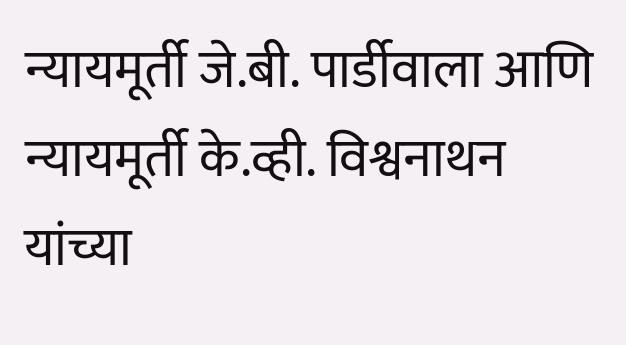न्यायमूर्ती जे.बी. पार्डीवाला आणि न्यायमूर्ती के.व्ही. विश्वनाथन यांच्या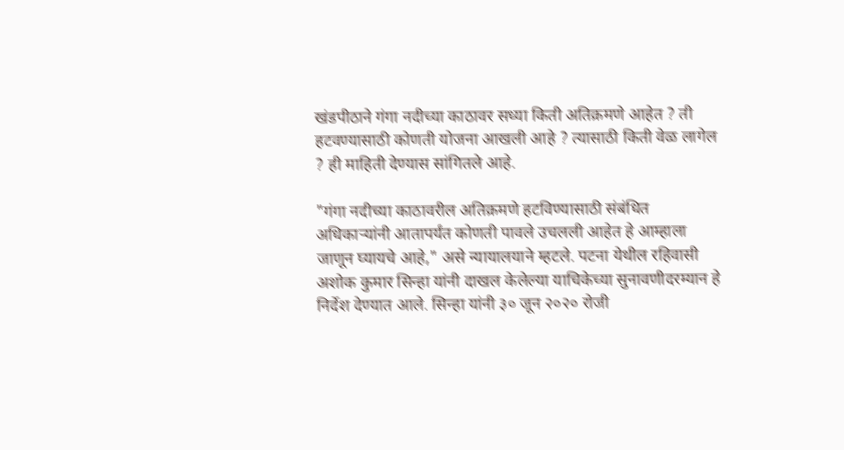खंडपीठाने गंगा नदीच्या काठावर सध्या किती अतिक्रमणे आहेत ? ती हटवण्यासाठी कोणती योजना आखली आहे ? त्यासाठी किती वेळ लागेल ? ही माहिती देण्यास सांगितले आहे.

"गंगा नदीच्या काठावरील अतिक्रमणे हटविण्यासाठी संबंधित अधिकाऱ्यांनी आतापर्यंत कोणती पावले उचलली आहेत हे आम्हाला जाणून घ्यायचे आहे," असे न्यायालयाने म्हटले. पटना येथील रहिवासी अशोक कुमार सिन्हा यांनी दाखल केलेल्या याचिकेच्या सुनावणीदरम्यान हे निर्देश देण्यात आले. सिन्हा यांनी ३० जून २०२० रोजी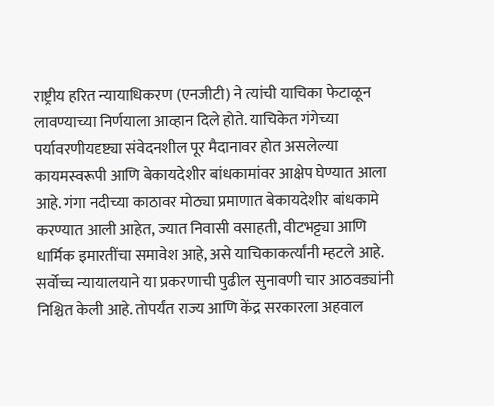राष्ट्रीय हरित न्यायाधिकरण (एनजीटी) ने त्यांची याचिका फेटाळून लावण्याच्या निर्णयाला आव्हान दिले होते. याचिकेत गंगेच्या पर्यावरणीयदृष्ट्या संवेदनशील पूर मैदानावर होत असलेल्या कायमस्वरूपी आणि बेकायदेशीर बांधकामांवर आक्षेप घेण्यात आला आहे. गंगा नदीच्या काठावर मोठ्या प्रमाणात बेकायदेशीर बांधकामे करण्यात आली आहेत, ज्यात निवासी वसाहती, वीटभट्ट्या आणि धार्मिक इमारतींचा समावेश आहे, असे याचिकाकर्त्यांनी म्हटले आहे. सर्वोच्च न्यायालयाने या प्रकरणाची पुढील सुनावणी चार आठवड्यांनी निश्चित केली आहे. तोपर्यंत राज्य आणि केंद्र सरकारला अहवाल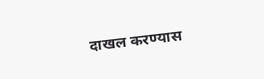दाखल करण्यास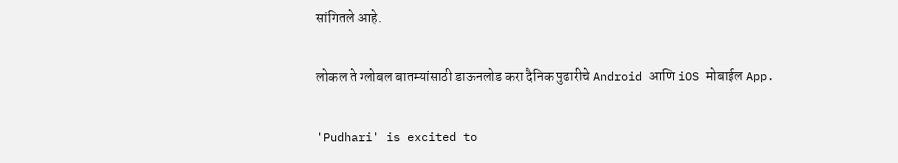सांगितले आहे.

लोकल ते ग्लोबल बातम्यांसाठी डाऊनलोड करा दैनिक पुढारीचे Android आणि iOS मोबाईल App.

'Pudhari' is excited to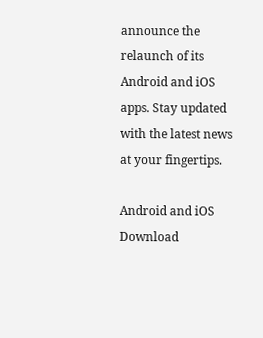announce the relaunch of its Android and iOS apps. Stay updated with the latest news at your fingertips.

Android and iOS Download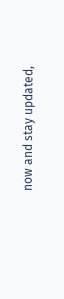now and stay updated,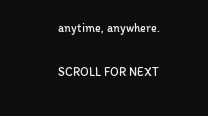anytime, anywhere.

SCROLL FOR NEXT